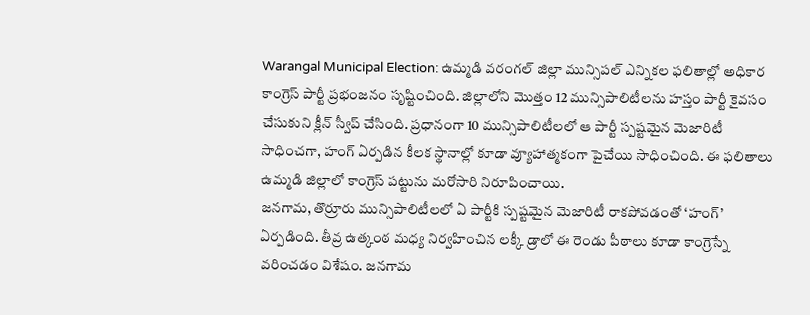Warangal Municipal Election: ఉమ్మడి వరంగల్ జిల్లా మున్సిపల్ ఎన్నికల ఫలితాల్లో అధికార కాంగ్రెస్ పార్టీ ప్రభంజనం సృష్టించింది. జిల్లాలోని మొత్తం 12 మున్సిపాలిటీలను హస్తం పార్టీ కైవసం చేసుకుని క్లీన్ స్వీప్ చేసింది. ప్రధానంగా 10 మున్సిపాలిటీలలో ఆ పార్టీ స్పష్టమైన మెజారిటీ సాధించగా, హంగ్ ఏర్పడిన కీలక స్థానాల్లో కూడా వ్యూహాత్మకంగా పైచేయి సాధించింది. ఈ ఫలితాలు ఉమ్మడి జిల్లాలో కాంగ్రెస్ పట్టును మరోసారి నిరూపించాయి.
జనగామ, తొర్రూరు మున్సిపాలిటీలలో ఏ పార్టీకి స్పష్టమైన మెజారిటీ రాకపోవడంతో ‘హంగ్’ ఏర్పడింది. తీవ్ర ఉత్కంఠ మధ్య నిర్వహించిన లక్కీ డ్రాలో ఈ రెండు పీఠాలు కూడా కాంగ్రెస్నే వరించడం విశేషం. జనగామ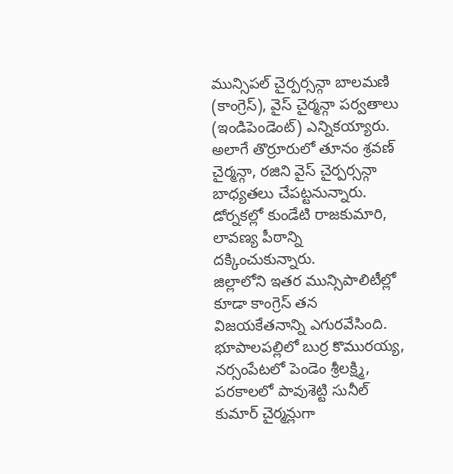మున్సిపల్ చైర్పర్సన్గా బాలమణి (కాంగ్రెస్), వైస్ చైర్మన్గా పర్వతాలు (ఇండిపెండెంట్) ఎన్నికయ్యారు. అలాగే తొర్రూరులో తూనం శ్రవణ్ చైర్మన్గా, రజిని వైస్ చైర్పర్సన్గా బాధ్యతలు చేపట్టనున్నారు. డోర్నకల్లో కుండేటి రాజకుమారి, లావణ్య పీఠాన్ని దక్కించుకున్నారు.
జిల్లాలోని ఇతర మున్సిపాలిటీల్లో కూడా కాంగ్రెస్ తన విజయకేతనాన్ని ఎగురవేసింది. భూపాలపల్లిలో బుర్ర కొమురయ్య, నర్సంపేటలో పెండెం శ్రీలక్ష్మి, పరకాలలో పావుశెట్టి సునీల్ కుమార్ చైర్మన్లుగా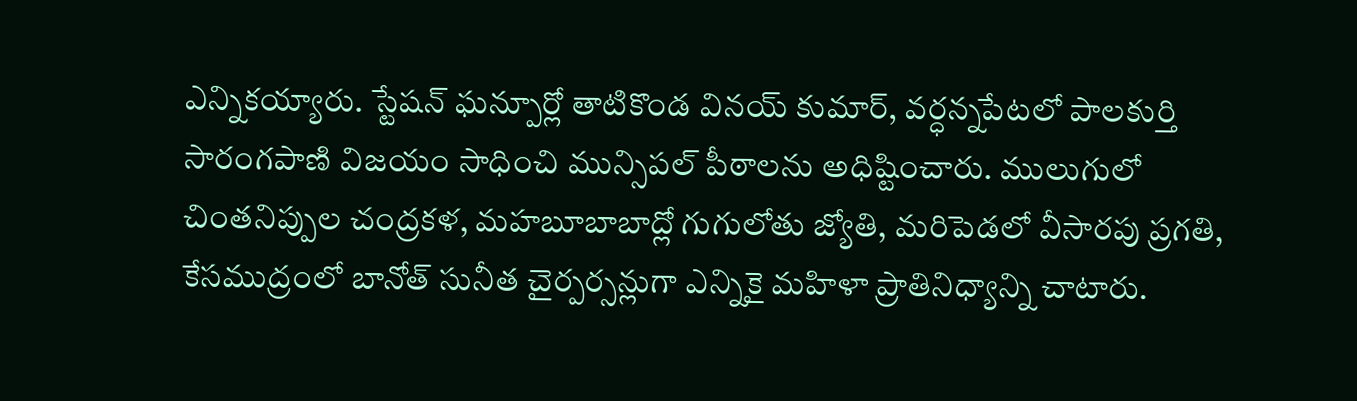ఎన్నికయ్యారు. స్టేషన్ ఘన్పూర్లో తాటికొండ వినయ్ కుమార్, వర్ధన్నపేటలో పాలకుర్తి సారంగపాణి విజయం సాధించి మున్సిపల్ పీఠాలను అధిష్టించారు. ములుగులో చింతనిప్పుల చంద్రకళ, మహబూబాబాద్లో గుగులోతు జ్యోతి, మరిపెడలో వీసారపు ప్రగతి, కేసముద్రంలో బానోత్ సునీత చైర్పర్సన్లుగా ఎన్నికై మహిళా ప్రాతినిధ్యాన్ని చాటారు.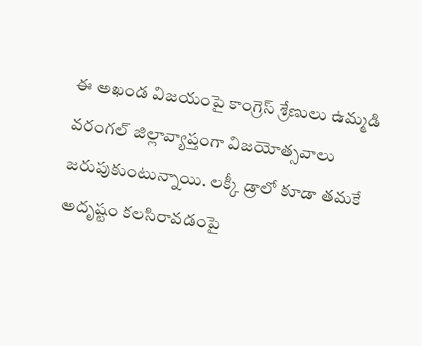ఈ అఖండ విజయంపై కాంగ్రెస్ శ్రేణులు ఉమ్మడి వరంగల్ జిల్లావ్యాప్తంగా విజయోత్సవాలు జరుపుకుంటున్నాయి. లక్కీ డ్రాలో కూడా తమకే అదృష్టం కలసిరావడంపై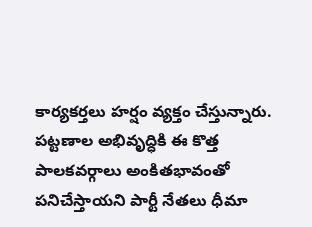కార్యకర్తలు హర్షం వ్యక్తం చేస్తున్నారు. పట్టణాల అభివృద్ధికి ఈ కొత్త పాలకవర్గాలు అంకితభావంతో పనిచేస్తాయని పార్టీ నేతలు ధీమా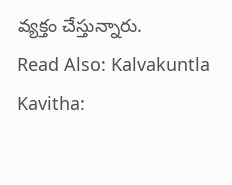వ్యక్తం చేస్తున్నారు.
Read Also: Kalvakuntla Kavitha: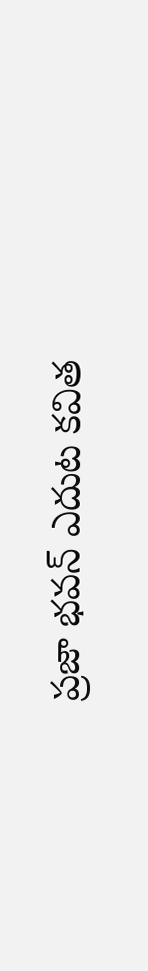ప్రజా భవన్ ఎదుట కవిత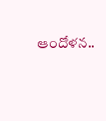ఆందోళన..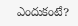ఎందుకంటే?